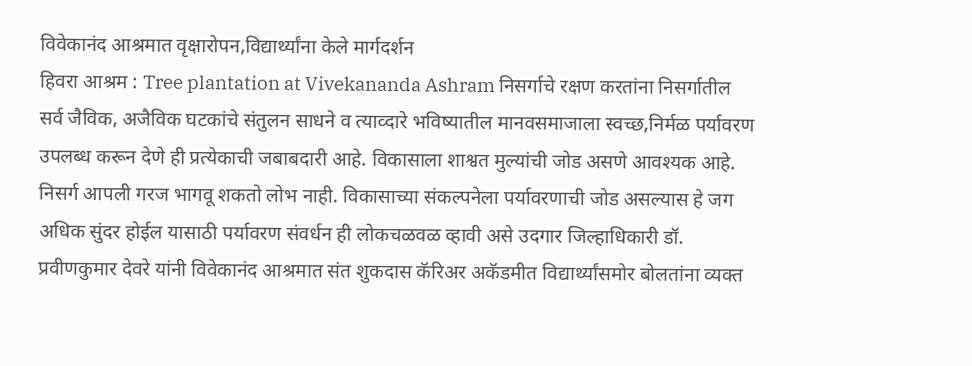विवेकानंद आश्रमात वृक्षारोपन,विद्यार्थ्यांना केले मार्गदर्शन
हिवरा आश्रम : Tree plantation at Vivekananda Ashram निसर्गाचे रक्षण करतांना निसर्गातील सर्व जैविक, अजैविक घटकांचे संतुलन साधने व त्याव्दारे भविष्यातील मानवसमाजाला स्वच्छ,निर्मळ पर्यावरण उपलब्ध करून देणे ही प्रत्येकाची जबाबदारी आहे. विकासाला शाश्वत मुल्यांची जोड असणे आवश्यक आहे. निसर्ग आपली गरज भागवू शकतो लोभ नाही. विकासाच्या संकल्पनेला पर्यावरणाची जोड असल्यास हे जग अधिक सुंदर होईल यासाठी पर्यावरण संवर्धन ही लोकचळवळ व्हावी असे उदगार जिल्हाधिकारी डॉ. प्रवीणकुमार देवरे यांनी विवेकानंद आश्रमात संत शुकदास कॅरिअर अकॅडमीत विद्यार्थ्यांसमोर बोलतांना व्यक्त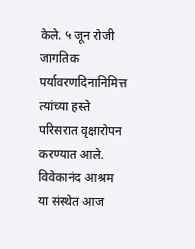केले. ५ जून रोजी जागतिक पर्यावरणदिनानिमित्त त्यांच्या हस्ते परिसरात वृक्षारोपन करण्यात आले. विवेकानंद आश्रम या संस्थेत आज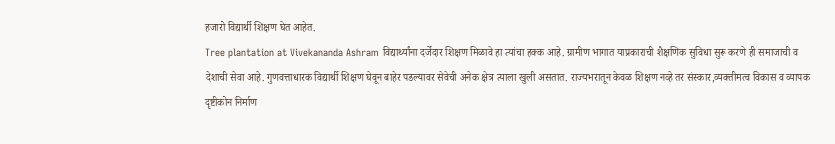हजारो विद्यार्थी शिक्षण घेत आहेत.
Tree plantation at Vivekananda Ashram विद्यार्थ्यांना दर्जेदार शिक्षण मिळावे हा त्यांचा हक्क आहे. ग्रामीण भागात याप्रकाराची शैक्षणिक सुविधा सुरू करणे ही समाजाची व देशाची सेवा आहे. गुणवत्ताधारक विद्यार्थी शिक्षण घेवून बाहेर पडल्यावर सेवेची अनेक क्षेत्र त्याला खुली असतात. राज्यभरातून केवळ शिक्षण नव्हे तर संस्कार,व्यक्तीमत्व विकास व व्यापक दृष्टीकोन निर्माण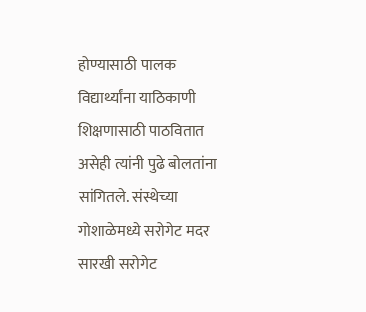होण्यासाठी पालक विद्यार्थ्यांना याठिकाणी शिक्षणासाठी पाठवितात असेही त्यांनी पुढे बोलतांना सांगितले. संस्थेच्या गोशाळेमध्ये सरोगेट मदर सारखी सरोगेट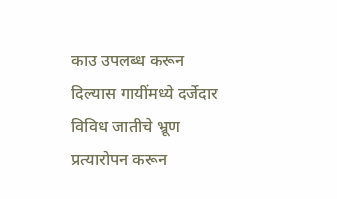काउ उपलब्ध करून दिल्यास गायींमध्ये दर्जेदार विविध जातीचे भ्रूण प्रत्यारोपन करून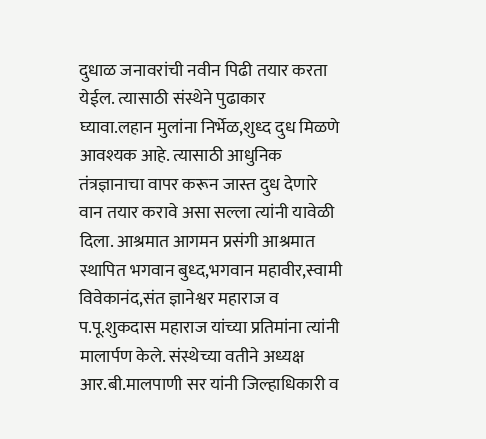दुधाळ जनावरांची नवीन पिढी तयार करता येईल. त्यासाठी संस्थेने पुढाकार घ्यावा.लहान मुलांना निर्भेळ,शुध्द दुध मिळणे आवश्यक आहे. त्यासाठी आधुनिक तंत्रज्ञानाचा वापर करून जास्त दुध देणारे वान तयार करावे असा सल्ला त्यांनी यावेळी दिला. आश्रमात आगमन प्रसंगी आश्रमात स्थापित भगवान बुध्द,भगवान महावीर,स्वामी विवेकानंद,संत ज्ञानेश्वर महाराज व प.पू.शुकदास महाराज यांच्या प्रतिमांना त्यांनी मालार्पण केले. संस्थेच्या वतीने अध्यक्ष आर.बी.मालपाणी सर यांनी जिल्हाधिकारी व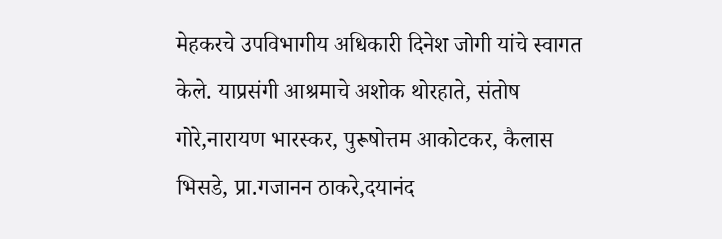मेहकरचे उपविभागीय अधिकारी दिनेश जोगी यांचे स्वागत केले. याप्रसंगी आश्रमाचे अशोक थोरहाते, संतोष गोरे,नारायण भारस्कर, पुरूषोत्तम आकोटकर, कैलास भिसडे, प्रा.गजानन ठाकरे,दयानंद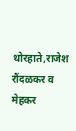थोरहाते,राजेश रौंदळकर व मेहकर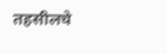तहसीलचे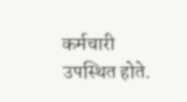कर्मचारी उपस्थित होते.